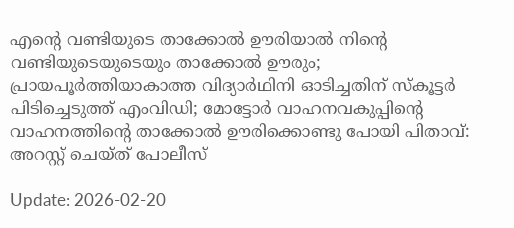എന്റെ വണ്ടിയുടെ താക്കോല്‍ ഊരിയാല്‍ നിന്റെ വണ്ടിയുടെയുടെയും താക്കോല്‍ ഊരും; പ്രായപൂര്‍ത്തിയാകാത്ത വിദ്യാര്‍ഥിനി ഓടിച്ചതിന് സ്‌കൂട്ടര്‍ പിടിച്ചെടുത്ത് എംവിഡി; മോട്ടോര്‍ വാഹനവകുപ്പിന്റെ വാഹനത്തിന്റെ താക്കോല്‍ ഊരിക്കൊണ്ടു പോയി പിതാവ്: അറസ്റ്റ് ചെയ്ത് പോലീസ്

Update: 2026-02-20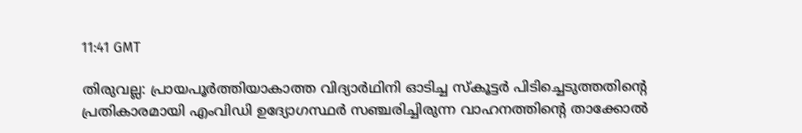11:41 GMT

തിരുവല്ല: പ്രായപൂര്‍ത്തിയാകാത്ത വിദ്യാര്‍ഥിനി ഓടിച്ച സ്‌കൂട്ടര്‍ പിടിച്ചെടുത്തതിന്റെ പ്രതികാരമായി എംവിഡി ഉദ്യോഗസ്ഥര്‍ സഞ്ചരിച്ചിരുന്ന വാഹനത്തിന്റെ താക്കോല്‍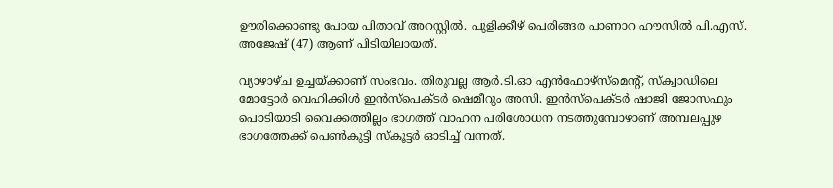ഊരിക്കൊണ്ടു പോയ പിതാവ് അറസ്റ്റില്‍. പുളിക്കീഴ് പെരിങ്ങര പാണാറ ഹൗസില്‍ പി.എസ്. അജേഷ് (47) ആണ് പിടിയിലായത്.

വ്യാഴാഴ്ച ഉച്ചയ്ക്കാണ് സംഭവം. തിരുവല്ല ആര്‍.ടി.ഓ എന്‍ഫോഴ്സ്മെന്റ്, സ്‌ക്വാഡിലെ മോട്ടോര്‍ വെഹിക്കിള്‍ ഇന്‍സ്പെക്ടര്‍ ഷെമീറും അസി. ഇന്‍സ്പെക്ടര്‍ ഷാജി ജോസഫും പൊടിയാടി വൈക്കത്തില്ലം ഭാഗത്ത് വാഹന പരിശോധന നടത്തുമ്പോഴാണ് അമ്പലപ്പുഴ ഭാഗത്തേക്ക് പെണ്‍കുട്ടി സ്‌കൂട്ടര്‍ ഓടിച്ച് വന്നത്.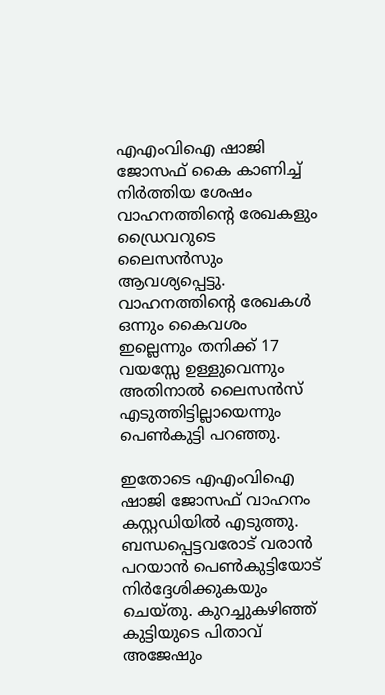എഎംവിഐ ഷാജി ജോസഫ് കൈ കാണിച്ച് നിര്‍ത്തിയ ശേഷം വാഹനത്തിന്റെ രേഖകളും ഡ്രൈവറുടെ ലൈസന്‍സും ആവശ്യപ്പെട്ടു. വാഹനത്തിന്റെ രേഖകള്‍ ഒന്നും കൈവശം ഇല്ലെന്നും തനിക്ക് 17 വയസ്സേ ഉള്ളുവെന്നും അതിനാല്‍ ലൈസന്‍സ് എടുത്തിട്ടില്ലായെന്നും പെണ്‍കുട്ടി പറഞ്ഞു.

ഇതോടെ എഎംവിഐ ഷാജി ജോസഫ് വാഹനം കസ്റ്റഡിയില്‍ എടുത്തു. ബന്ധപ്പെട്ടവരോട് വരാന്‍ പറയാന്‍ പെണ്‍കുട്ടിയോട് നിര്‍ദ്ദേശിക്കുകയും ചെയ്തു. കുറച്ചുകഴിഞ്ഞ് കുട്ടിയുടെ പിതാവ് അജേഷും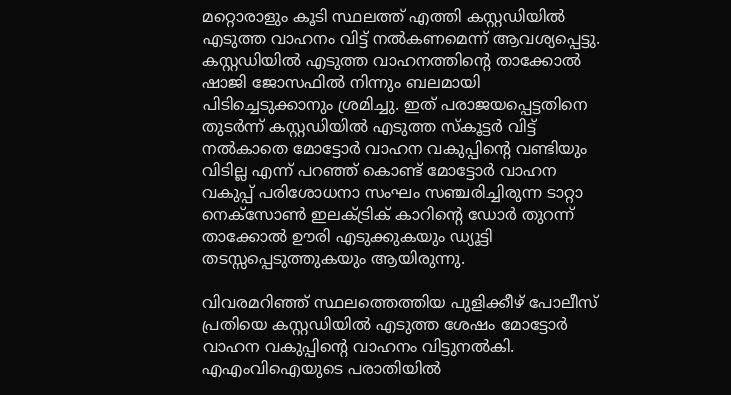മറ്റൊരാളും കൂടി സ്ഥലത്ത് എത്തി കസ്റ്റഡിയില്‍ എടുത്ത വാഹനം വിട്ട് നല്‍കണമെന്ന് ആവശ്യപ്പെട്ടു. കസ്റ്റഡിയില്‍ എടുത്ത വാഹനത്തിന്റെ താക്കോല്‍ ഷാജി ജോസഫില്‍ നിന്നും ബലമായി പിടിച്ചെടുക്കാനും ശ്രമിച്ചു. ഇത് പരാജയപ്പെട്ടതിനെ തുടര്‍ന്ന് കസ്റ്റഡിയില്‍ എടുത്ത സ്‌കൂട്ടര്‍ വിട്ട് നല്‍കാതെ മോട്ടോര്‍ വാഹന വകുപ്പിന്റെ വണ്ടിയും വിടില്ല എന്ന് പറഞ്ഞ് കൊണ്ട് മോട്ടോര്‍ വാഹന വകുപ്പ് പരിശോധനാ സംഘം സഞ്ചരിച്ചിരുന്ന ടാറ്റാ നെക്സോണ്‍ ഇലക്ട്രിക് കാറിന്റെ ഡോര്‍ തുറന്ന് താക്കോല്‍ ഊരി എടുക്കുകയും ഡ്യൂട്ടി തടസ്സപ്പെടുത്തുകയും ആയിരുന്നു.

വിവരമറിഞ്ഞ് സ്ഥലത്തെത്തിയ പുളിക്കീഴ് പോലീസ് പ്രതിയെ കസ്റ്റഡിയില്‍ എടുത്ത ശേഷം മോട്ടോര്‍ വാഹന വകുപ്പിന്റെ വാഹനം വിട്ടുനല്‍കി. എഎംവിഐയുടെ പരാതിയില്‍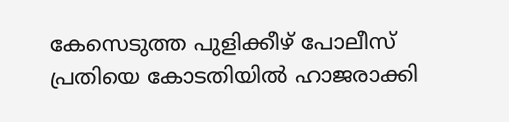കേസെടുത്ത പുളിക്കീഴ് പോലീസ് പ്രതിയെ കോടതിയില്‍ ഹാജരാക്കി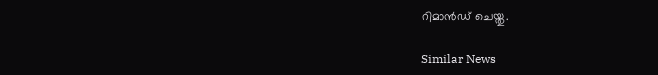റിമാന്‍ഡ് ചെയ്തു.

Similar News